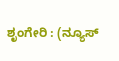ಶೃಂಗೇರಿ : (ನ್ಯೂಸ್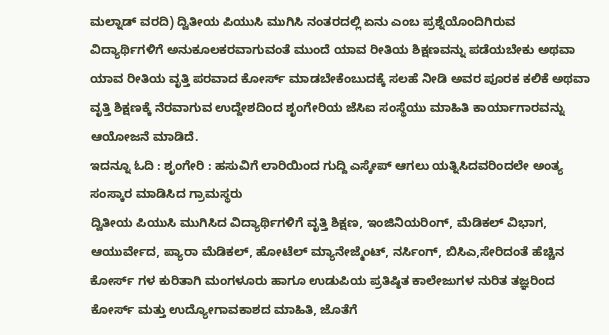ಮಲ್ನಾಡ್ ವರದಿ) ದ್ವಿತೀಯ ಪಿಯುಸಿ ಮುಗಿಸಿ ನಂತರದಲ್ಲಿ ಏನು ಎಂಬ ಪ್ರಶ್ನೆಯೊಂದಿಗಿರುವ ವಿದ್ಯಾರ್ಥಿಗಳಿಗೆ ಅನುಕೂಲಕರವಾಗುವಂತೆ ಮುಂದೆ ಯಾವ ರೀತಿಯ ಶಿಕ್ಷಣವನ್ನು ಪಡೆಯಬೇಕು ಅಥವಾ ಯಾವ ರೀತಿಯ ವೃತ್ತಿ ಪರವಾದ ಕೋರ್ಸ್ ಮಾಡಬೇಕೆಂಬುದಕ್ಕೆ ಸಲಹೆ ನೀಡಿ ಅವರ ಪೂರಕ ಕಲಿಕೆ ಅಥವಾ ವೃತ್ತಿ ಶಿಕ್ಷಣಕ್ಕೆ ನೆರವಾಗುವ ಉದ್ದೇಶದಿಂದ ಶೃಂಗೇರಿಯ ಜೆಸಿಐ ಸಂಸ್ಥೆಯು ಮಾಹಿತಿ ಕಾರ್ಯಾಗಾರವನ್ನು ಆಯೋಜನೆ ಮಾಡಿದೆ.
ಇದನ್ನೂ ಓದಿ : ಶೃಂಗೇರಿ : ಹಸುವಿಗೆ ಲಾರಿಯಿಂದ ಗುದ್ದಿ ಎಸ್ಕೇಪ್ ಆಗಲು ಯತ್ನಿಸಿದವರಿಂದಲೇ ಅಂತ್ಯ ಸಂಸ್ಕಾರ ಮಾಡಿಸಿದ ಗ್ರಾಮಸ್ಥರು
ದ್ವಿತೀಯ ಪಿಯುಸಿ ಮುಗಿಸಿದ ವಿದ್ಯಾರ್ಥಿಗಳಿಗೆ ವೃತ್ತಿ ಶಿಕ್ಷಣ, ಇಂಜಿನಿಯರಿಂಗ್, ಮೆಡಿಕಲ್ ವಿಭಾಗ, ಆಯುರ್ವೇದ, ಪ್ಯಾರಾ ಮೆಡಿಕಲ್, ಹೋಟೆಲ್ ಮ್ಯಾನೇಜ್ಮೆಂಟ್, ನರ್ಸಿಂಗ್, ಬಿಸಿಎ,ಸೇರಿದಂತೆ ಹೆಚ್ಚಿನ ಕೋರ್ಸ್ ಗಳ ಕುರಿತಾಗಿ ಮಂಗಳೂರು ಹಾಗೂ ಉಡುಪಿಯ ಪ್ರತಿಷ್ಠಿತ ಕಾಲೇಜುಗಳ ನುರಿತ ತಜ್ಞರಿಂದ ಕೋರ್ಸ್ ಮತ್ತು ಉದ್ಯೋಗಾವಕಾಶದ ಮಾಹಿತಿ, ಜೊತೆಗೆ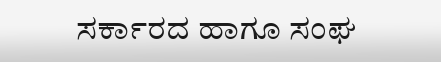ಸರ್ಕಾರದ ಹಾಗೂ ಸಂಘ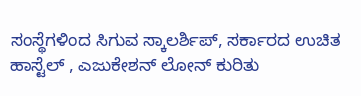ಸಂಸ್ಥೆಗಳಿಂದ ಸಿಗುವ ಸ್ಕಾಲರ್ಶಿಪ್, ಸರ್ಕಾರದ ಉಚಿತ ಹಾಸ್ಟೆಲ್ , ಎಜುಕೇಶನ್ ಲೋನ್ ಕುರಿತು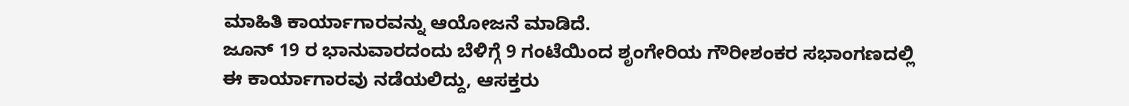ಮಾಹಿತಿ ಕಾರ್ಯಾಗಾರವನ್ನು ಆಯೋಜನೆ ಮಾಡಿದೆ.
ಜೂನ್ 19 ರ ಭಾನುವಾರದಂದು ಬೆಳಿಗ್ಗೆ 9 ಗಂಟೆಯಿಂದ ಶೃಂಗೇರಿಯ ಗೌರೀಶಂಕರ ಸಭಾಂಗಣದಲ್ಲಿ ಈ ಕಾರ್ಯಾಗಾರವು ನಡೆಯಲಿದ್ದು, ಆಸಕ್ತರು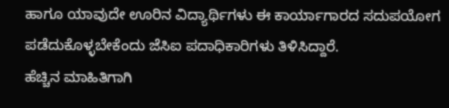ಹಾಗೂ ಯಾವುದೇ ಊರಿನ ವಿದ್ಯಾರ್ಥಿಗಳು ಈ ಕಾರ್ಯಾಗಾರದ ಸದುಪಯೋಗ ಪಡೆದುಕೊಳ್ಳಬೇಕೆಂದು ಜೆಸಿಐ ಪದಾಧಿಕಾರಿಗಳು ತಿಳಿಸಿದ್ದಾರೆ.
ಹೆಚ್ಚಿನ ಮಾಹಿತಿಗಾಗಿ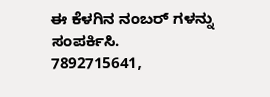ಈ ಕೆಳಗಿನ ನಂಬರ್ ಗಳನ್ನು ಸಂಪರ್ಕಿಸಿ.
7892715641,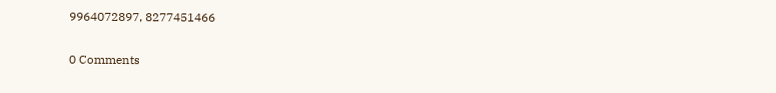9964072897, 8277451466


0 Comments